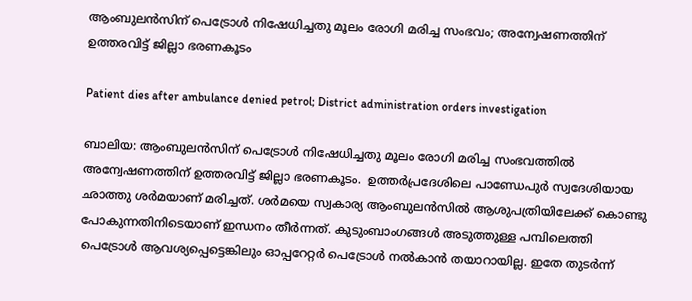ആംബുലൻസിന് പെട്രോൾ നിഷേധിച്ചതു മൂലം രോഗി മരിച്ച സംഭവം; അന്വേഷണത്തിന് ഉത്തരവിട്ട് ജില്ലാ ഭരണകൂടം

Patient dies after ambulance denied petrol; District administration orders investigation

ബാലിയ: ആംബുലൻസിന് പെട്രോൾ നിഷേധിച്ചതു മൂലം രോഗി മരിച്ച സംഭവത്തിൽ അന്വേഷണത്തിന് ഉത്തരവിട്ട് ജില്ലാ ഭരണകൂടം.  ഉത്തർപ്രദേശിലെ പാണ്ഡേപുർ സ്വദേശിയായ ഛാത്തു ശർമയാണ് മരിച്ചത്. ശർമയെ സ്വകാര്യ ആംബുലൻസിൽ ആശുപത്രിയിലേക്ക് കൊണ്ടു പോകുന്നതിനിടെയാണ് ഇന്ധനം തീർന്നത്. കുടുംബാംഗങ്ങൾ അടുത്തുള്ള പമ്പിലെത്തി പെട്രോൾ ആവശ്യപ്പെട്ടെങ്കിലും ഓപ്പറേറ്റർ പെട്രോൾ നൽകാൻ തയാറായില്ല. ഇതേ തുടർന്ന്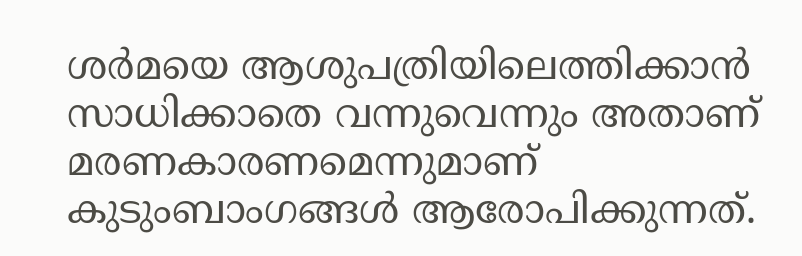ശർമയെ ആശുപത്രിയിലെത്തിക്കാൻ സാധിക്കാതെ വന്നുവെന്നും അതാണ് മരണകാരണമെന്നുമാണ് കുടുംബാംഗങ്ങൾ ആരോപിക്കുന്നത്.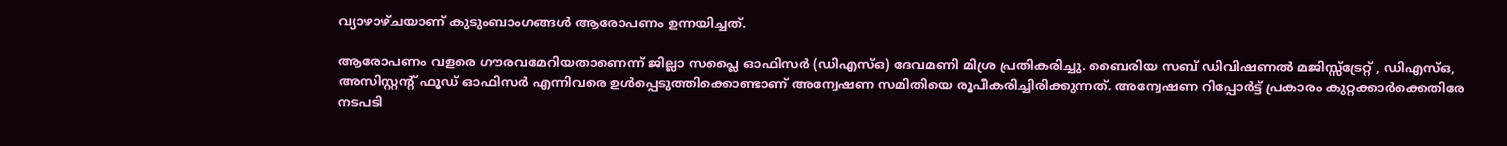വ്യാഴാഴ്ചയാണ് കുടുംബാംഗങ്ങൾ ആരോപണം ഉന്നയിച്ചത്.

ആരോപണം വളരെ ഗൗരവമേറിയതാണെന്ന് ജില്ലാ സപ്ലൈ ഓഫിസർ (ഡിഎസ്ഒ) ദേവമണി മിശ്ര പ്രതികരിച്ചു. ബൈരിയ സബ് ഡിവിഷണൽ മജിസ്സ്ട്രേറ്റ് , ഡിഎസ്ഒ, അസിസ്റ്റന്‍റ് ഫൂഡ് ഓഫിസർ എന്നിവരെ ഉൾപ്പെടുത്തിക്കൊണ്ടാണ് അന്വേഷണ സമിതിയെ രൂപീകരിച്ചിരിക്കുന്നത്. അന്വേഷണ റിപ്പോർട്ട് പ്രകാരം കുറ്റക്കാർക്കെതിരേ നടപടി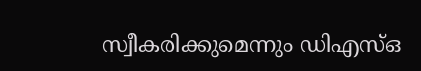സ്വീകരിക്കുമെന്നും ഡിഎസ്ഒ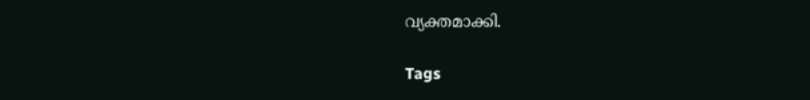വ്യക്തമാക്കി.

Tags